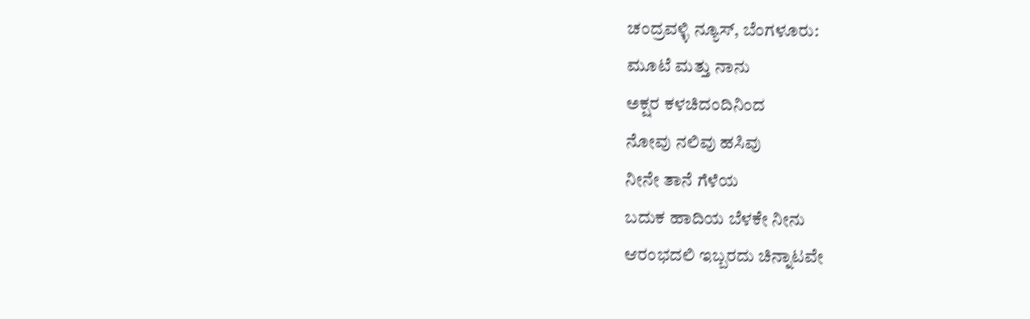ಚಂದ್ರವಳ್ಳಿ ನ್ಯೂಸ್, ಬೆಂಗಳೂರು:
ಮೂಟೆ ಮತ್ತು ನಾನು
ಅಕ್ಷರ ಕಳಚಿದಂದಿನಿಂದ
ನೋವು ನಲಿವು ಹಸಿವು
ನೀನೇ ತಾನೆ ಗೆಳೆಯ
ಬದುಕ ಹಾದಿಯ ಬೆಳಕೇ ನೀನು
ಆರಂಭದಲಿ ಇಬ್ಬರದು ಚಿನ್ನಾಟವೇ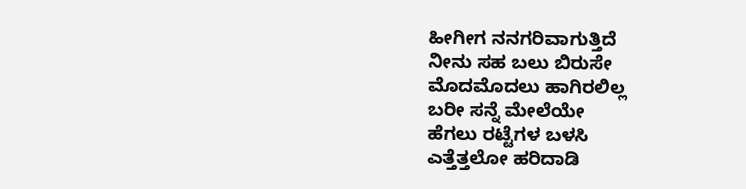ಹೀಗೀಗ ನನಗರಿವಾಗುತ್ತಿದೆ
ನೀನು ಸಹ ಬಲು ಬಿರುಸೇ
ಮೊದಮೊದಲು ಹಾಗಿರಲಿಲ್ಲ
ಬರೀ ಸನ್ನೆ ಮೇಲೆಯೇ
ಹೆಗಲು ರಟ್ಟೆಗಳ ಬಳಸಿ
ಎತ್ತೆತ್ತಲೋ ಹರಿದಾಡಿ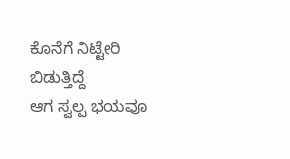ಕೊನೆಗೆ ನಿಟ್ಟೇರಿ ಬಿಡುತ್ತಿದ್ದೆ
ಆಗ ಸ್ವಲ್ಪ ಭಯವೂ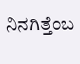ನಿನಗಿತ್ತೆಂಬ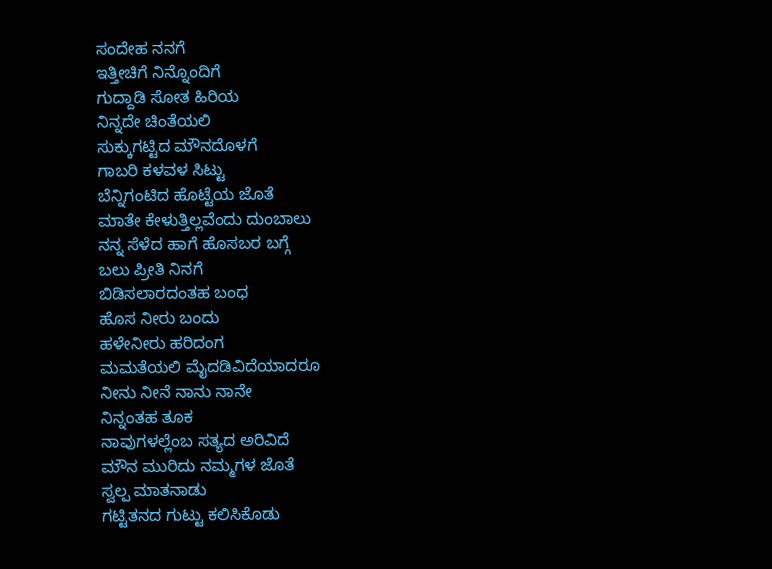ಸಂದೇಹ ನನಗೆ
ಇತ್ತೀಚಿಗೆ ನಿನ್ನೊಂದಿಗೆ
ಗುದ್ದಾಡಿ ಸೋತ ಹಿರಿಯ
ನಿನ್ನದೇ ಚಿಂತೆಯಲಿ
ಸುಕ್ಕುಗಟ್ಟಿದ ಮೌನದೊಳಗೆ
ಗಾಬರಿ ಕಳವಳ ಸಿಟ್ಟು
ಬೆನ್ನಿಗಂಟಿದ ಹೊಟ್ಟೆಯ ಜೊತೆ
ಮಾತೇ ಕೇಳುತ್ತಿಲ್ಲವೆಂದು ದುಂಬಾಲು
ನನ್ನ ಸೆಳೆದ ಹಾಗೆ ಹೊಸಬರ ಬಗ್ಗೆ
ಬಲು ಪ್ರೀತಿ ನಿನಗೆ
ಬಿಡಿಸಲಾರದಂತಹ ಬಂಧ
ಹೊಸ ನೀರು ಬಂದು
ಹಳೇನೀರು ಹರಿದಂಗ
ಮಮತೆಯಲಿ ಮೈದಡಿವಿದೆಯಾದರೂ
ನೀನು ನೀನೆ ನಾನು ನಾನೇ
ನಿನ್ನಂತಹ ತೂಕ
ನಾವುಗಳಲ್ಲೆಂಬ ಸತ್ಯದ ಅರಿವಿದೆ
ಮೌನ ಮುರಿದು ನಮ್ಮಗಳ ಜೊತೆ
ಸ್ವಲ್ಪ ಮಾತನಾಡು
ಗಟ್ಟಿತನದ ಗುಟ್ಟು ಕಲಿಸಿಕೊಡು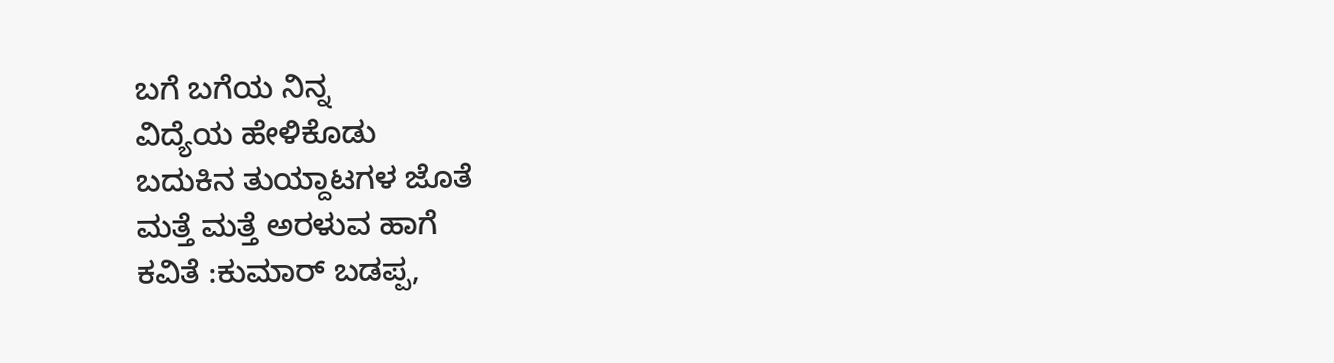ಬಗೆ ಬಗೆಯ ನಿನ್ನ
ವಿದ್ಯೆಯ ಹೇಳಿಕೊಡು
ಬದುಕಿನ ತುಯ್ದಾಟಗಳ ಜೊತೆ
ಮತ್ತೆ ಮತ್ತೆ ಅರಳುವ ಹಾಗೆ
ಕವಿತೆ :ಕುಮಾರ್ ಬಡಪ್ಪ,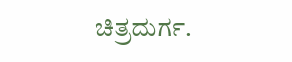ಚಿತ್ರದುರ್ಗ.